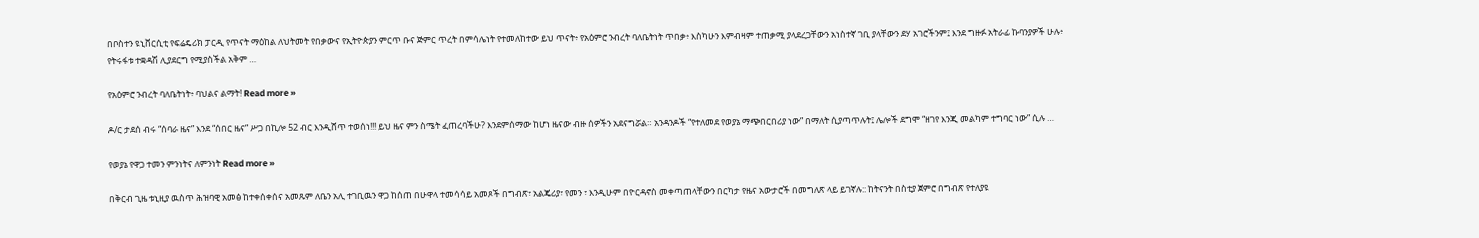በቦስተን ዩኒቨርሲቲ የፍሬዴሪክ ፓርዲ የጥናት ማዕከል ለህትመት የበቃውና የኢትዮጵያን ምርጥ ቡና ጅምር ጥረት በምሳሌነት የተመለከተው ይህ ጥናት፥ የአዕምሮ ንብረት ባለቤትነት ጥበቃ፥ እስካሁን እምብዛም ተጠቃሚ ያላደረጋቸውን አነስተኛ ገቢ ያላቸውን ደሃ አገሮችንም፤ እንደ ግዙፉ አትራፊ ኩባንያዎች ሁሉ፥ የትሩፋቱ ተቋዳሽ ሊያደርግ የሚያስችል አቅም …

የአዕምሮ ንብረት ባለቤትነት፥ ባህልና ልማት! Read more »

ዶ/ር ታደሰ ብሩ “ሰባራ ዜና” እንደ “ሰበር ዜና” ሥጋ በኪሎ 52 ብር እንዲሸጥ ተወሰነ!!! ይህ ዜና ምን ስሜት ፈጠረባችሁ? እንደምሰማው ከሆነ ዜናው ብዙ ሰዎችን አደናግሯል። አንዳንዶች “የተለመደ የወያኔ ማጭበርበሪያ ነው” በማለት ሲያጣጥሉት፤ ሌሎች ደግሞ “ዘገየ እንጂ መልካም ተግባር ነው” ሲሉ …

የወያኔ የዋጋ ተመን ምንነትና ለምንነት Read more »

በቅርብ ጊዜ ቱኒዚያ ዉስጥ ሕዝባዊ አመፅ ከተቀሰቀሰና አመጹም ለቤን አሊ ተገቢዉን ዋጋ ከሰጠ በሁዋላ ተመሳሳይ አመጾች በግብጽ፣ አልጄሪያ፣ የመን ፣ እንዲሁም በዮርዳኖስ መቀጣጠላቸውን በርካታ የዜና አውታሮች በመግለጽ ላይ ይገኛሉ:: ከትናንት በስቲያ ጀምሮ በግብጽ የተለያዩ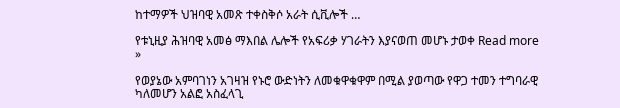ከተማዎች ህዝባዊ አመጽ ተቀስቅሶ አራት ሲቪሎች …

የቱኒዚያ ሕዝባዊ አመፅ ማእበል ሌሎች የአፍሪቃ ሃገራትን እያናወጠ መሆኑ ታወቀ Read more »

የወያኔው አምባገነን አገዛዝ የኑሮ ውድነትን ለመቁዋቁዋም በሚል ያወጣው የዋጋ ተመን ተግባራዊ ካለመሆን አልፎ አስፈላጊ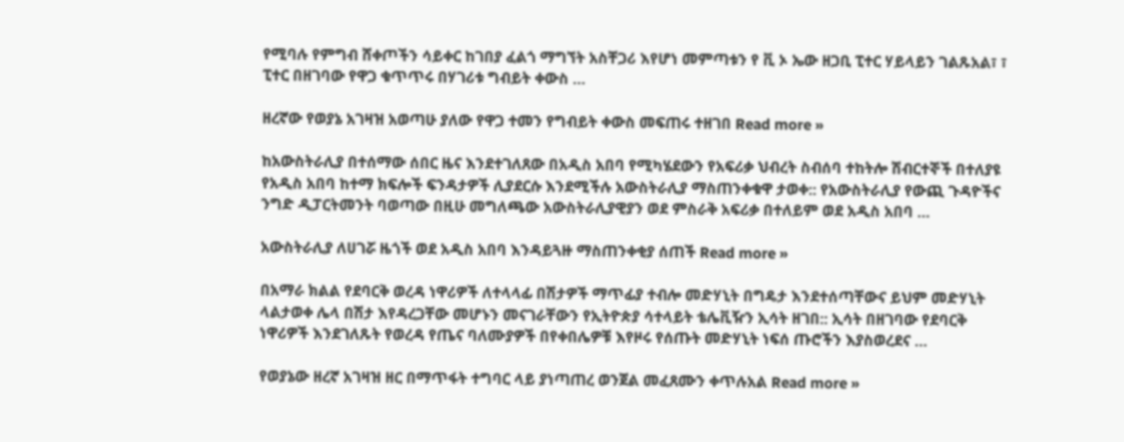የሚባሉ የምግብ ሸቀጦችን ሳይቀር ከገበያ ፈልጎ ማግኘት አስቸጋሪ እየሆነ መምጣቱን የ ቪ ኦ ኤው ዘጋቢ ፒተር ሃይላይን ገልጹአል፣ ፣ ፒተር በዘገባው የዋጋ ቁጥጥሩ በሃገሪቱ ግብይት ቀውስ …

ዘረኛው የወያኔ አገዛዝ አወጣሁ ያለው የዋጋ ተመን የግብይት ቀውስ መፍጠሩ ተዘገበ Read more »

ከአውስትራሊያ በተሰማው ሰበር ዜና እንደተገለጸው በአዲስ አበባ የሚካሄደውን የአፍሪቃ ህብረት ስብሰባ ተከትሎ ሽብርተኞች በተለያዩ የአዲስ አበባ ከተማ ክፍሎች ፍንዳታዎች ሊያደርሱ እንደሚችሉ አውስትራሊያ ማስጠንቀቁዋ ታወቀ:: የአውስትራሊያ የውጪ ጉዳዮችና ንግድ ዲፓርትመንት ባወጣው በዚሁ መግለጫው አውስትራሊያዊያን ወደ ምስራቅ አፍሪቃ በተለይም ወደ አዲስ አበባ …

አውስትራሊያ ለሀገሯ ዜጎች ወደ አዲስ አበባ እንዳይጓዙ ማስጠንቀቂያ ሰጠች Read more »

በአማራ ክልል የደባርቅ ወረዳ ነዋሪዎች ለተላላፊ በሽታዎች ማጥፊያ ተብሎ መድሃኒት በግዴታ እንደተሰጣቸውና ይህም መድሃኒት ላልታወቀ ሌላ በሽታ እየዳረጋቸው መሆኑን መናገራቸውን የኢትዮጵያ ሳተላይት ቴሌቪዥን ኢሳት ዘገበ:: ኢሳት በዘገባው የደባርቅ ነዋሪዎች እንደገለጹት የወረዳ የጤና ባለሙያዎች በየቀበሌዎቹ እየዞሩ የሰጡት መድሃኒት ነፍሰ ጡሮችን እያስወረደና …

የወያኔው ዘረኛ አገዛዝ ዘር በማጥፋት ተግባር ላይ ያነጣጠረ ወንጀል መፈጸሙን ቀጥሉአል Read more »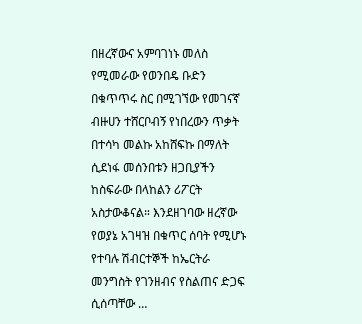በዘረኛውና አምባገነኑ መለስ የሚመራው የወንበዴ ቡድን በቁጥጥሩ ስር በሚገኘው የመገናኛ ብዙሀን ተሸርቦብኝ የነበረውን ጥቃት በተሳካ መልኩ አከሸፍኩ በማለት ሲደነፋ መሰንበቱን ዘጋቢያችን ከስፍራው በላከልን ሪፖርት አስታውቆናል። እንደዘገባው ዘረኛው የወያኔ አገዛዝ በቁጥር ሰባት የሚሆኑ የተባሉ ሽብርተኞች ከኤርትራ መንግስት የገንዘብና የስልጠና ድጋፍ ሲሰጣቸው …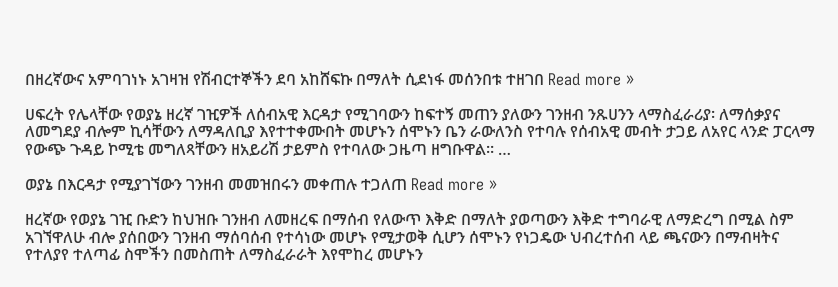በዘረኛውና አምባገነኑ አገዛዝ የሽብርተኞችን ደባ አከሸፍኩ በማለት ሲደነፋ መሰንበቱ ተዘገበ Read more »

ሀፍረት የሌላቸው የወያኔ ዘረኛ ገዢዎች ለሰብአዊ እርዳታ የሚገባውን ከፍተኝ መጠን ያለውን ገንዘብ ንጹሀንን ላማስፈራሪያ፡ ለማሰቃያና ለመግደያ ብሎም ኪሳቸውን ለማዳለቢያ እየተተቀሙበት መሆኑን ሰሞኑን ቤን ራውለንስ የተባሉ የሰብአዊ መብት ታጋይ ለአየር ላንድ ፓርላማ የውጭ ጉዳይ ኮሚቴ መግለጻቸውን ዘአይሪሽ ታይምስ የተባለው ጋዜጣ ዘግቡዋል። …

ወያኔ በእርዳታ የሚያገኘውን ገንዘብ መመዝበሩን መቀጠሉ ተጋለጠ Read more »

ዘረኛው የወያኔ ገዢ ቡድን ከህዝቡ ገንዘብ ለመዘረፍ በማሰብ የለውጥ እቅድ በማለት ያወጣውን እቅድ ተግባራዊ ለማድረግ በሚል ስም አገኘዋለሁ ብሎ ያሰበውን ገንዘብ ማሰባሰብ የተሳነው መሆኑ የሚታወቅ ሲሆን ሰሞኑን የነጋዴው ህብረተሰብ ላይ ጫናውን በማብዛትና የተለያየ ተለጣፊ ስሞችን በመስጠት ለማስፈራራት እየሞከረ መሆኑን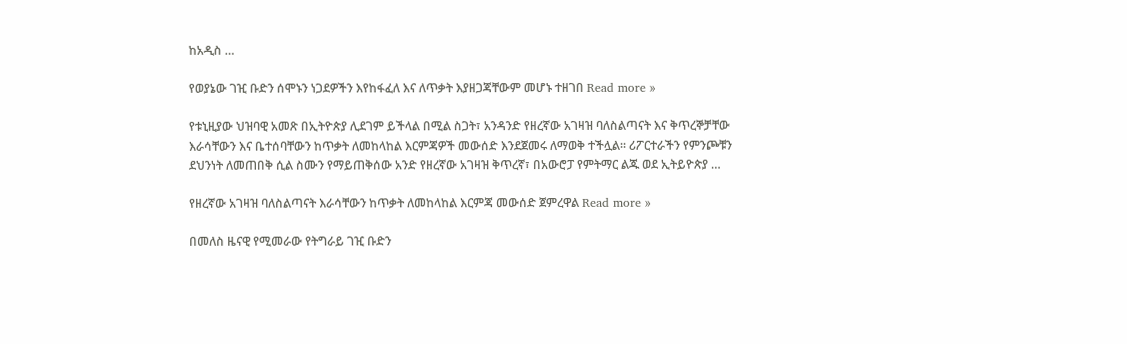ከአዲስ …

የወያኔው ገዢ ቡድን ሰሞኑን ነጋደዎችን እየከፋፈለ እና ለጥቃት እያዘጋጃቸውም መሆኑ ተዘገበ Read more »

የቱኒዚያው ህዝባዊ አመጽ በኢትዮጵያ ሊደገም ይችላል በሚል ስጋት፣ አንዳንድ የዘረኛው አገዛዝ ባለስልጣናት እና ቅጥረኞቻቸው እራሳቸውን እና ቤተሰባቸውን ከጥቃት ለመከላከል እርምጃዎች መውሰድ እንደጀመሩ ለማወቅ ተችሏል። ሪፖርተራችን የምንጮቹን ደህንነት ለመጠበቅ ሲል ስሙን የማይጠቅሰው አንድ የዘረኛው አገዛዝ ቅጥረኛ፣ በአውሮፓ የምትማር ልጁ ወደ ኢትይዮጵያ …

የዘረኛው አገዛዝ ባለስልጣናት እራሳቸውን ከጥቃት ለመከላከል እርምጃ መውሰድ ጀምረዋል Read more »

በመለስ ዜናዊ የሚመራው የትግራይ ገዢ ቡድን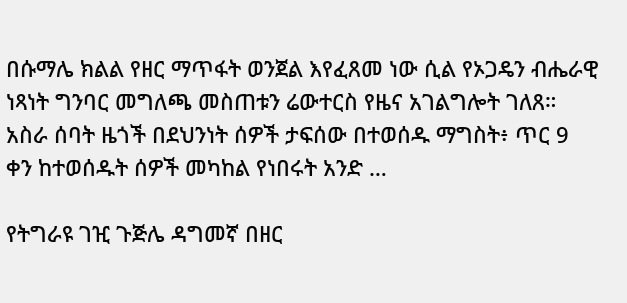በሱማሌ ክልል የዘር ማጥፋት ወንጀል እየፈጸመ ነው ሲል የኦጋዴን ብሔራዊ ነጻነት ግንባር መግለጫ መስጠቱን ሬውተርስ የዜና አገልግሎት ገለጸ። አስራ ሰባት ዜጎች በደህንነት ሰዎች ታፍሰው በተወሰዱ ማግስት፥ ጥር 9 ቀን ከተወሰዱት ሰዎች መካከል የነበሩት አንድ …

የትግራዩ ገዢ ጉጅሌ ዳግመኛ በዘር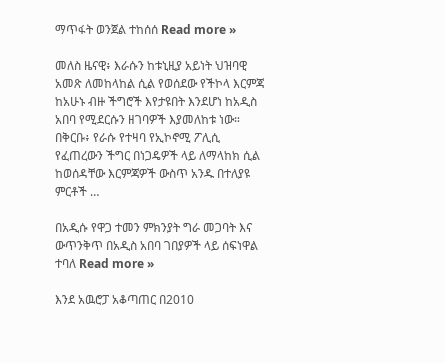ማጥፋት ወንጀል ተከሰሰ Read more »

መለስ ዜናዊ፥ እራሱን ከቱኒዚያ አይነት ህዝባዊ አመጽ ለመከላከል ሲል የወሰደው የችኮላ እርምጃ ከአሁኑ ብዙ ችግሮች እየታዩበት እንደሆነ ከአዲስ አበባ የሚደርሱን ዘገባዎች እያመለከቱ ነው። በቅርቡ፥ የራሱ የተዛባ የኢኮኖሚ ፖሊሲ የፈጠረውን ችግር በነጋዴዎች ላይ ለማላከክ ሲል ከወሰዳቸው እርምጃዎች ውስጥ አንዱ በተለያዩ ምርቶች …

በአዲሱ የዋጋ ተመን ምክንያት ግራ መጋባት እና ውጥንቅጥ በአዲስ አበባ ገበያዎች ላይ ሰፍነዋል ተባለ Read more »

እንደ አዉሮፓ አቆጣጠር በ2010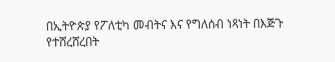በኢትዮጵያ የፖለቲካ መብትና እና የግለሰብ ነጻነት በእጅጉ የተሸረሸረበት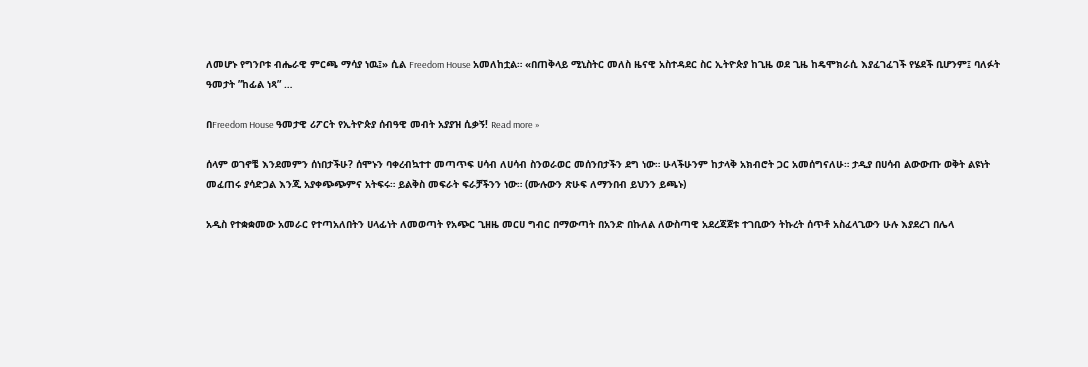ለመሆኑ የግንቦቱ ብሔራዊ ምርጫ ማሳያ ነዉ፤» ሲል Freedom House አመለከቷል። «በጠቅላይ ሚኒስትር መለስ ዜናዊ አስተዳደር ስር ኢትዮጵያ ከጊዜ ወደ ጊዜ ከዴሞክራሲ እያፈገፈገች የሄደች ቢሆንም፤ ባለፉት ዓመታት ”ከፊል ነጻ” …

በFreedom House ዓመታዊ ሪፖርት የኢትዮጵያ ሰብዓዊ መብት አያያዝ ሲቃኝ! Read more »

ሰላም ወገኖቼ እንደመምን ሰነበታችሁ? ሰሞኑን ባቀረብኳተተ መጣጥፍ ሀሳብ ለሀሳብ ስንወራወር መሰንበታችን ደግ ነው። ሁላችሁንም ከታላቅ አክብሮት ጋር አመሰግናለሁ። ታዲያ በሀሳብ ልውውጡ ወቅት ልዩነት መፈጠሩ ያሳድጋል እንጂ አያቀጭጭምና አትፍሩ። ይልቅስ መፍራት ፍራቻችንን ነው። (ሙሉውን ጽሁፍ ለማንበብ ይህንን ይጫኑ)

አዲስ የተቋቋመው አመራር የተጣአለበትን ሀላፊነት ለመወጣት የአጭር ጊዘዜ መርሀ ግብር በማውጣት በአንድ በኩለል ለውስጣዊ አደረጃጀቱ ተገቢውን ትኩረት ሰጥቶ አስፈላጊውን ሁሉ እያደረገ በሌላ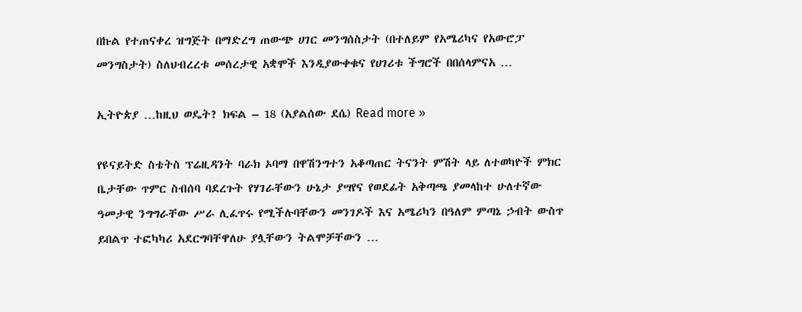በኩል የተጠናቀረ ዝግጅት በማድረግ ጠውጭ ሀገር መንግሰስታት (በተለይም የአሜሪካና የአውሮፓ መንግስታት) ስለህብረረቱ መሰረታዊ አቋሞች እንዲያውቀቁና የሀገሪቱ ችግሮች በበሰላምናአ …

ኢትዮጵያ …ከዚህ ወዴት? ክፍል – 18 (አያልሰው ደሴ) Read more »

የዩናይትድ ስቴትስ ፕሬዚዳንት ባራክ ኦባማ በዋሽንግተን አቆጣጠር ትናንት ምሽት ላይ ለተወካዮች ምክር ቤታቸው ጥምር ስብሰባ ባደረጉት የሃገራቸውን ሁኔታ ያሣየና የወደፊት አቅጣጫ ያመላከተ ሁለተኛው ዓመታዊ ንግግራቸው ሥራ ሊፈጥሩ የሚችሉባቸውን መንገዶች እና አሜሪካን በዓለም ምጣኔ ኃብት ውስጥ ይበልጥ ተፎካካሪ አደርግባቸዋለሁ ያሏቸውን ትልሞቻቸውን …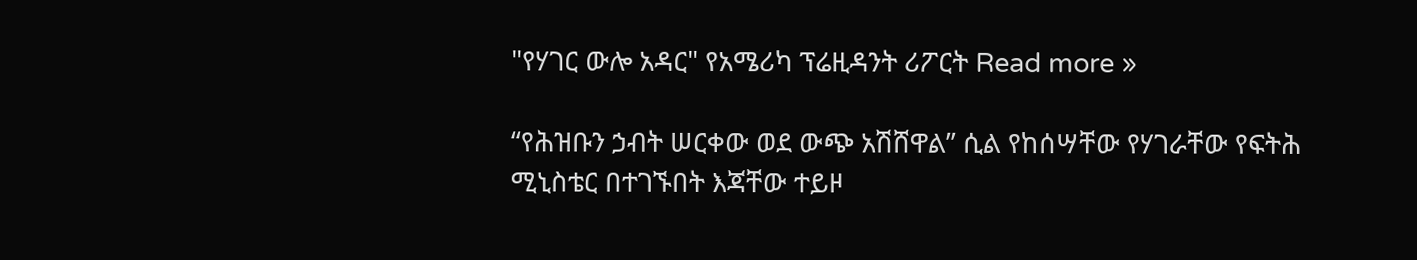"የሃገር ውሎ አዳር" የአሜሪካ ፕሬዚዳንት ሪፖርት Read more »

“የሕዝቡን ኃብት ሠርቀው ወደ ውጭ አሽሸዋል” ሲል የከሰሣቸው የሃገራቸው የፍትሕ ሚኒስቴር በተገኙበት እጃቸው ተይዞ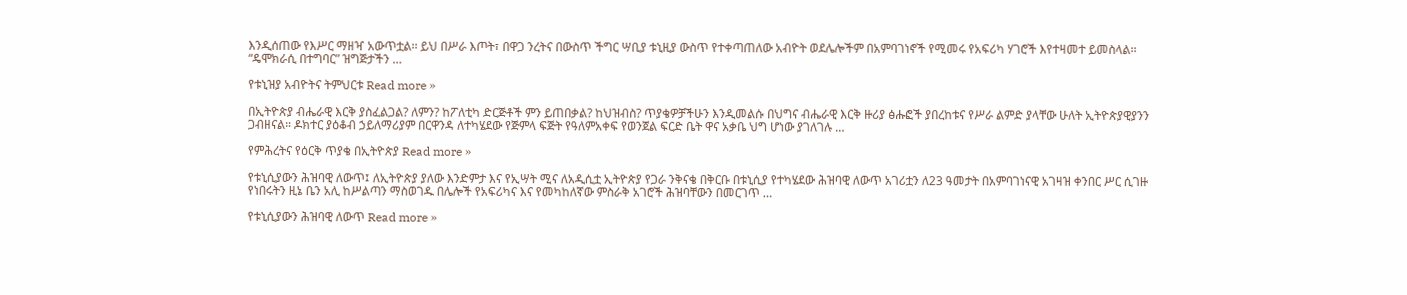እንዲሰጠው የእሥር ማዘዣ አውጥቷል፡፡ ይህ በሥራ እጦት፣ በዋጋ ንረትና በውስጥ ችግር ሣቢያ ቱኒዚያ ውስጥ የተቀጣጠለው አብዮት ወደሌሎችም በአምባገነኖች የሚመሩ የአፍሪካ ሃገሮች እየተዛመተ ይመስላል፡፡ “ዴሞክራሲ በተግባር” ዝግጅታችን …

የቱኒዝያ አብዮትና ትምህርቱ Read more »

በኢትዮጵያ ብሔራዊ እርቅ ያስፈልጋል? ለምን? ከፖለቲካ ድርጅቶች ምን ይጠበቃል? ከህዝብስ? ጥያቄዎቻችሁን እንዲመልሱ በህግና ብሔራዊ እርቅ ዙሪያ ፅሑፎች ያበረከቱና የሥራ ልምድ ያላቸው ሁለት ኢትዮጵያዊያንን ጋብዘናል። ዶክተር ያዕቆብ ኃይለማሪያም በርዋንዳ ለተካሄደው የጅምላ ፍጅት የዓለምአቀፍ የወንጀል ፍርድ ቤት ዋና አቃቤ ህግ ሆነው ያገለገሉ …

የምሕረትና የዕርቅ ጥያቄ በኢትዮጵያ Read more »

የቱኒሲያውን ሕዝባዊ ለውጥ፤ ለኢትዮጵያ ያለው እንድምታ እና የኢሣት ሚና ለአዲሲቷ ኢትዮጵያ የጋራ ንቅናቄ በቅርቡ በቱኒሲያ የተካሄደው ሕዝባዊ ለውጥ አገሪቷን ለ23 ዓመታት በአምባገነናዊ አገዛዝ ቀንበር ሥር ሲገዙ የነበሩትን ዚኔ ቤን አሊ ከሥልጣን ማስወገዱ በሌሎች የአፍሪካና እና የመካከለኛው ምስራቅ አገሮች ሕዝባቸውን በመርገጥ …

የቱኒሲያውን ሕዝባዊ ለውጥ Read more »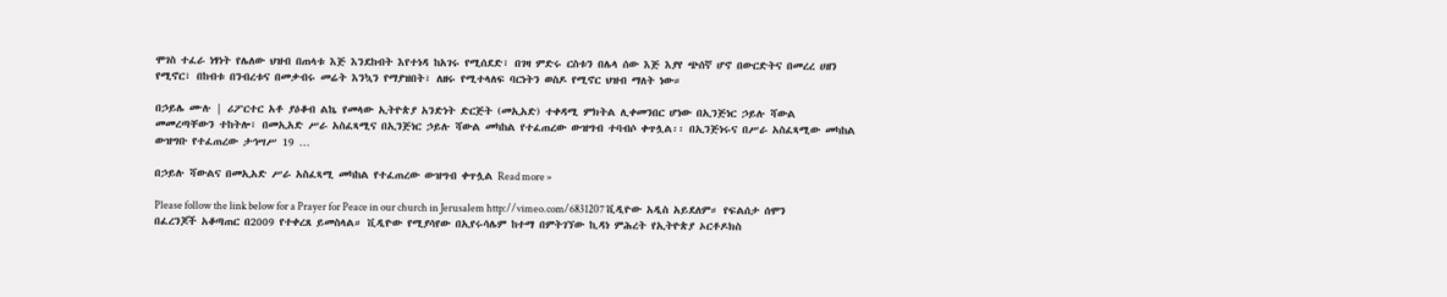ሞገስ ተፈራ ነፃነት የሌለው ህዝብ በጠላቱ እጅ እንደከብት እየተነዳ ከአገሩ የሚሰደድ፣ በገዛ ምድሩ ርስቱን በሌላ ሰው እጅ እያየ ጭሰኛ ሆኖ በውርድትና በመረረ ሀዘን የሚኖር፣ በከብቱ በንብረቱና በመቃብሩ መሬት እንኳን የማያዝበት፣ ለዘሩ የሚተላለፍ ባርነትን ወስዶ የሚኖር ህዝብ ማለት ነው።

በኃይሌ ሙሉ | ሪፖርተር አቶ ያዕቆብ ልኬ የመላው ኢትዮጵያ አንድነት ድርጅት (መኢአድ) ተቀዳሚ ምክትል ሊቀመንበር ሆነው በኢንጅነር ኃይሉ ሻውል መመረጣቸውን ተከትሎ፣ በመኢአድ ሥራ አስፈጻሚና በኢንጅነር ኃይሉ ሻውል መካከል የተፈጠረው ውዝግብ ተባብሶ ቀጥሏል፡፡ በኢንጅነሩና በሥራ አስፈጻሚው መካከል ውዝግቡ የተፈጠረው ታኅሣሥ 19 …

በኃይሉ ሻውልና በመኢአድ ሥራ አስፈጻሚ መካከል የተፈጠረው ውዝግብ ቀጥሏል Read more »

Please follow the link below for a Prayer for Peace in our church in Jerusalem http://vimeo.com/6831207 ቪዲዮው አዲስ አይደለም። የፍልሰታ ሰሞን በፈረንጆች አቆጣጠር በ2009 የተቀረጸ ይመስላል። ቪዲዮው የሚያሳየው በኢየሩሳሌም ከተማ በምትገኘው ኪዳነ ምሕረት የኢትዮጵያ ኦርቶዶክስ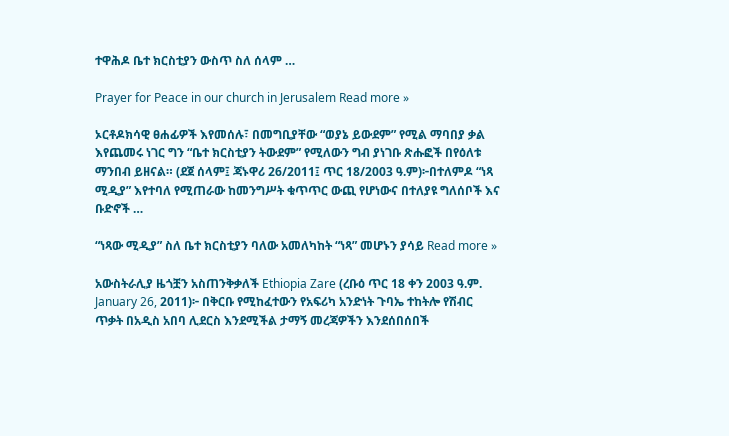ተዋሕዶ ቤተ ክርስቲያን ውስጥ ስለ ሰላም …

Prayer for Peace in our church in Jerusalem Read more »

ኦርቶዶክሳዊ ፀሐፊዎች እየመሰሉ፣ በመግቢያቸው “ወያኔ ይውደም” የሚል ማባበያ ቃል እየጨመሩ ነገር ግን “ቤተ ክርስቲያን ትውደም” የሚለውን ግብ ያነገቡ ጽሑፎች በየዕለቱ ማንበብ ይዘናል። (ደጀ ሰላም፤ ጃኑዋሪ 26/2011፤ ጥር 18/2003 ዓ.ም)፦በተለምዶ “ነጻ ሚዲያ” እየተባለ የሚጠራው ከመንግሥት ቁጥጥር ውጪ የሆነውና በተለያዩ ግለሰቦች እና ቡድኖች …

“ነጻው ሚዲያ” ስለ ቤተ ክርስቲያን ባለው አመለካከት “ነጻ” መሆኑን ያሳይ Read more »

አውስትራሊያ ዜጎቿን አስጠንቅቃለች Ethiopia Zare (ረቡዕ ጥር 18 ቀን 2003 ዓ.ም. January 26, 2011)፦ በቅርቡ የሚከፈተውን የአፍሪካ አንድነት ጉባኤ ተከትሎ የሽብር ጥቃት በአዲስ አበባ ሊደርስ እንደሚችል ታማኝ መረጃዎችን እንደሰበሰበች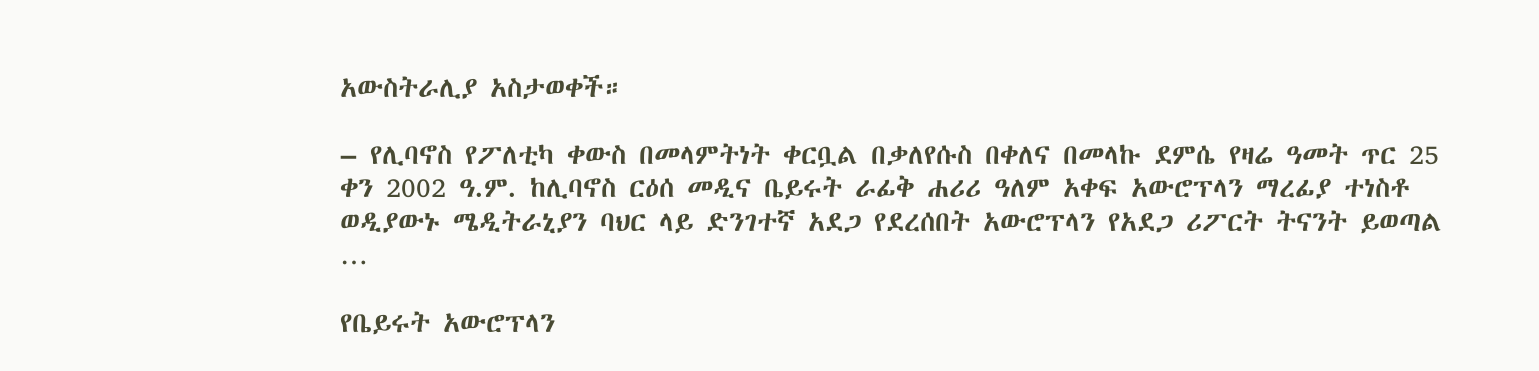አውስትራሊያ አስታወቀች።

– የሊባኖስ የፖለቲካ ቀውስ በመላምትነት ቀርቧል በቃለየሱስ በቀለና በመላኩ ደምሴ የዛሬ ዓመት ጥር 25 ቀን 2002 ዓ.ም. ከሊባኖስ ርዕሰ መዲና ቤይሩት ራፊቅ ሐሪሪ ዓለም አቀፍ አውሮፕላን ማረፊያ ተነስቶ ወዲያውኑ ሜዲትራኒያን ባህር ላይ ድንገተኛ አደጋ የደረሰበት አውሮፕላን የአደጋ ሪፖርት ትናንት ይወጣል …

የቤይሩት አውሮፕላን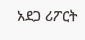አደጋ ሪፖርት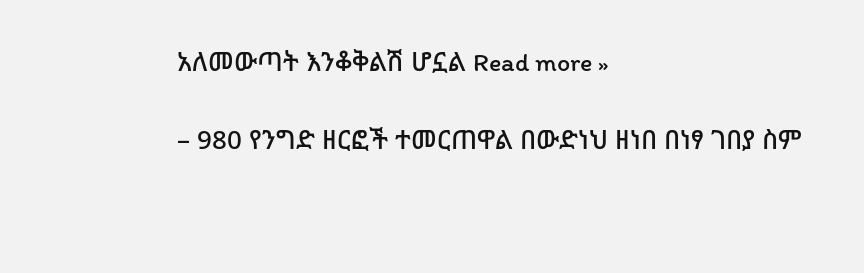አለመውጣት እንቆቅልሽ ሆኗል Read more »

– 980 የንግድ ዘርፎች ተመርጠዋል በውድነህ ዘነበ በነፃ ገበያ ስም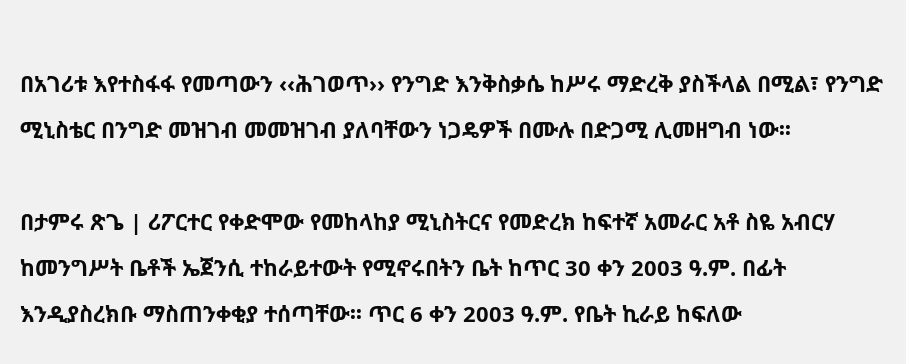በአገሪቱ እየተስፋፋ የመጣውን ‹‹ሕገወጥ›› የንግድ እንቅስቃሴ ከሥሩ ማድረቅ ያስችላል በሚል፣ የንግድ ሚኒስቴር በንግድ መዝገብ መመዝገብ ያለባቸውን ነጋዴዎች በሙሉ በድጋሚ ሊመዘግብ ነው፡፡

በታምሩ ጽጌ | ሪፖርተር የቀድሞው የመከላከያ ሚኒስትርና የመድረክ ከፍተኛ አመራር አቶ ስዬ አብርሃ ከመንግሥት ቤቶች ኤጀንሲ ተከራይተውት የሚኖሩበትን ቤት ከጥር 30 ቀን 2003 ዓ.ም. በፊት እንዲያስረክቡ ማስጠንቀቂያ ተሰጣቸው፡፡ ጥር 6 ቀን 2003 ዓ.ም. የቤት ኪራይ ከፍለው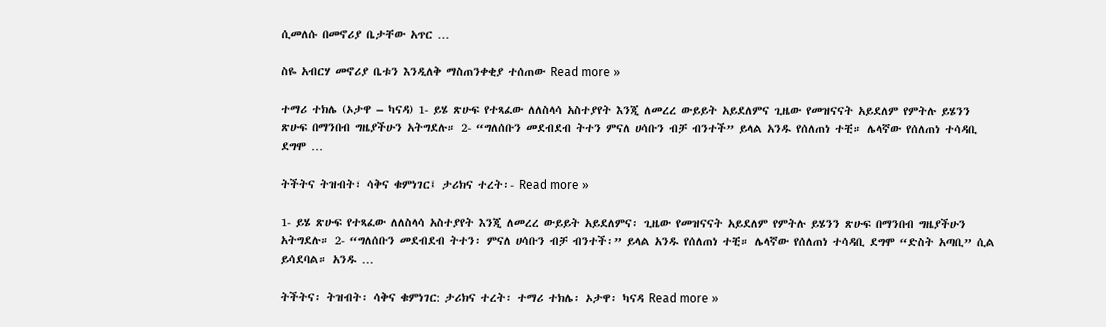ሲመለሱ በመኖሪያ ቤታቸው አጥር …

ስዬ አብርሃ መኖሪያ ቤቱን እንዲለቅ ማስጠንቀቂያ ተሰጠው Read more »

ተማሪ ተክሌ (ኦታዋ – ካናዳ) 1- ይሄ ጽሁፍ የተጻፈው ለለስላሳ አስተያየት እንጂ ለመረረ ውይይት አይደለምና ጊዜው የመዝናናት አይደለም የምትሉ ይሄንን ጽሁፍ በማንበብ ግዜያችሁን አትግደሉ። 2- “ግለሰቡን መደብደብ ትተን ምናለ ሀሳቡን ብቻ ብንተች” ይላል አንዱ የሰለጠነ ተቺ። ሌላኛው የሰለጠነ ተሳዳቢ ደግሞ …

ትችትና ትዝብት፣ ሳቅና ቁምነገር፤ ታሪክና ተረት፡- Read more »

1- ይሄ ጽሁፍ የተጻፈው ለለስላሳ አስተያየት እንጂ ለመረረ ውይይት አይደለምና፡ ጊዜው የመዝናናት አይደለም የምትሉ ይሄንን ጽሁፍ በማንበብ ግዜያችሁን አትግደሉ። 2- “ግለሰቡን መደብደብ ትተን፡ ምናለ ሀሳቡን ብቻ ብንተች፡” ይላል አንዱ የሰለጠነ ተቺ። ሌላኛው የሰለጠነ ተሳዳቢ ደግሞ “ድስት አጣቢ” ሲል ይሳደባል። አንዱ …

ትችትና፡ ትዝብት፡ ሳቅና ቁምነገር: ታሪክና ተረት፡ ተማሪ ተክሌ፡ ኦታዋ፡ ካናዳ Read more »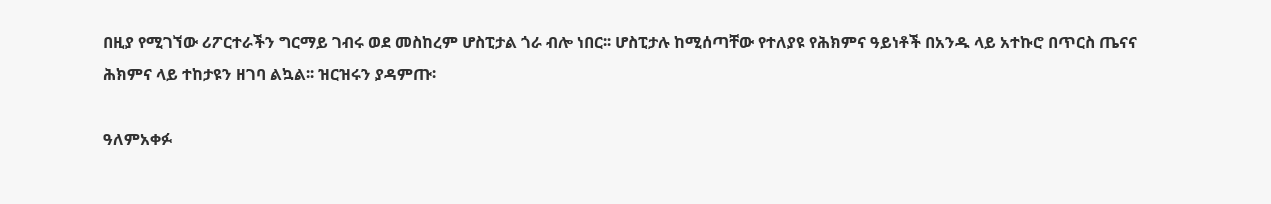በዚያ የሚገኘው ሪፖርተራችን ግርማይ ገብሩ ወደ መስከረም ሆስፒታል ጎራ ብሎ ነበር፡፡ ሆስፒታሉ ከሚሰጣቸው የተለያዩ የሕክምና ዓይነቶች በአንዱ ላይ አተኩሮ በጥርስ ጤናና ሕክምና ላይ ተከታዩን ዘገባ ልኳል፡፡ ዝርዝሩን ያዳምጡ፡

ዓለምአቀፉ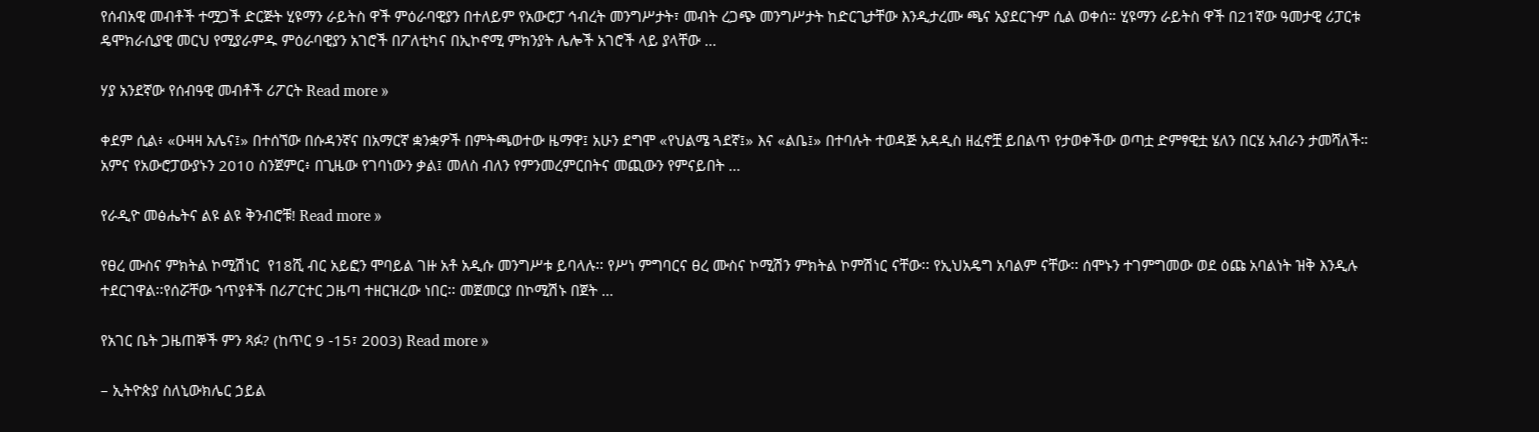የሰብአዊ መብቶች ተሟጋች ድርጅት ሂዩማን ራይትስ ዋች ምዕራባዊያን በተለይም የአውሮፓ ኅብረት መንግሥታት፣ መብት ረጋጭ መንግሥታት ከድርጊታቸው እንዲታረሙ ጫና አያደርጉም ሲል ወቀሰ። ሂዩማን ራይትስ ዋች በ21ኛው ዓመታዊ ሪፓርቱ ዴሞክራሲያዊ መርህ የሚያራምዱ ምዕራባዊያን አገሮች በፖለቲካና በኢኮኖሚ ምክንያት ሌሎች አገሮች ላይ ያላቸው …

ሃያ አንደኛው የሰብዓዊ መብቶች ሪፖርት Read more »

ቀደም ሲል፥ «ዑዛዛ አሌና፤» በተሰኘው በሱዳንኛና በአማርኛ ቋንቋዎች በምትጫወተው ዜማዋ፤ አሁን ደግሞ «የህልሜ ጓደኛ፤» እና «ልቤ፤» በተባሉት ተወዳጅ አዳዲስ ዘፈኖቿ ይበልጥ የታወቀችው ወጣቷ ድምፃዊቷ ሄለን በርሄ አብራን ታመሻለች። አምና የአውሮፓውያኑን 2010 ስንጀምር፥ በጊዜው የገባነውን ቃል፤ መለስ ብለን የምንመረምርበትና መጪውን የምናይበት …

የራዲዮ መፅሔትና ልዩ ልዩ ቅንብሮቹ! Read more »

የፀረ ሙስና ምክትል ኮሚሽነር  የ18ሺ ብር አይፎን ሞባይል ገዙ አቶ አዲሱ መንግሥቱ ይባላሉ፡፡ የሥነ ምግባርና ፀረ ሙስና ኮሚሽን ምክትል ኮምሽነር ናቸው፡፡ የኢህአዴግ አባልም ናቸው፡፡ ሰሞኑን ተገምግመው ወደ ዕጩ አባልነት ዝቅ እንዲሉ ተደርገዋል፡፡የሰሯቸው ኀጥያቶች በሪፖርተር ጋዜጣ ተዘርዝረው ነበር፡፡ መጀመርያ በኮሚሽኑ በጀት …

የአገር ቤት ጋዜጠኞች ምን ጻፉ? (ከጥር 9 -15፣ 2003) Read more »

– ኢትዮጵያ ስለኒውክሌር ኃይል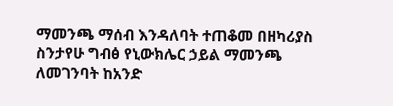ማመንጫ ማሰብ እንዳለባት ተጠቆመ በዘካሪያስ ስንታየሁ ግብፅ የኒውክሌር ኃይል ማመንጫ ለመገንባት ከአንድ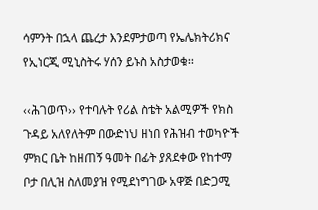ሳምንት በኋላ ጨረታ እንደምታወጣ የኤሌክትሪክና የኢነርጂ ሚኒስትሩ ሃሰን ይኑስ አስታወቁ፡፡

‹‹ሕገወጥ›› የተባሉት የሪል ስቴት አልሚዎች የክስ ጉዳይ አለየለትም በውድነህ ዘነበ የሕዝብ ተወካዮች ምክር ቤት ከዘጠኝ ዓመት በፊት ያጸደቀው የከተማ ቦታ በሊዝ ስለመያዝ የሚደነግገው አዋጅ በድጋሚ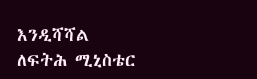እንዲሻሻል ለፍትሕ ሚኒስቴር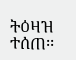ትዕዛዝ ተሰጠ፡፡